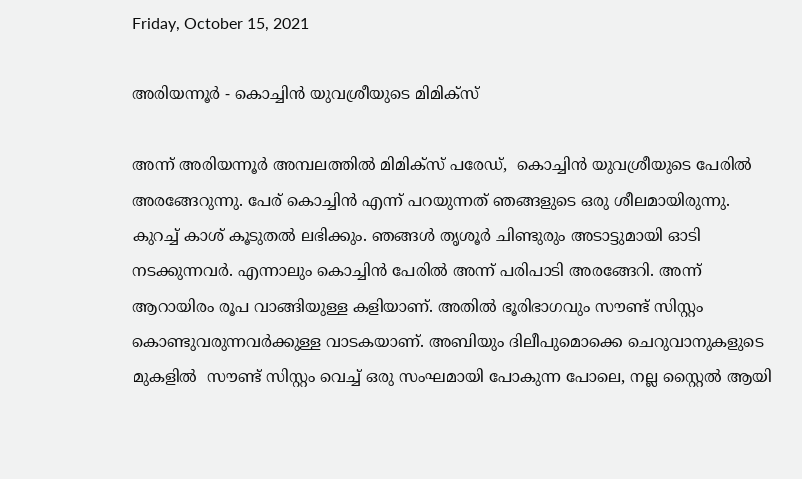Friday, October 15, 2021

അരിയന്നൂർ - കൊച്ചിൻ യുവശ്രീയുടെ മിമിക്സ്

അന്ന് അരിയന്നൂർ അമ്പലത്തിൽ മിമിക്സ് പരേഡ്,  കൊച്ചിൻ യുവശ്രീയുടെ പേരിൽ അരങ്ങേറുന്നു. പേര് കൊച്ചിൻ എന്ന് പറയുന്നത് ഞങ്ങളുടെ ഒരു ശീലമായിരുന്നു. കുറച്ച് കാശ് കൂടുതൽ ലഭിക്കും. ഞങ്ങൾ തൃശൂർ ചിണ്ടുരും അടാട്ടുമായി ഓടി നടക്കുന്നവർ. എന്നാലും കൊച്ചിൻ പേരിൽ അന്ന് പരിപാടി അരങ്ങേറി. അന്ന് ആറായിരം രൂപ വാങ്ങിയുള്ള കളിയാണ്. അതിൽ ഭൂരിഭാഗവും സൗണ്ട് സിസ്റ്റം കൊണ്ടുവരുന്നവർക്കുള്ള വാടകയാണ്. അബിയും ദിലീപുമൊക്കെ ചെറുവാനുകളുടെ മുകളിൽ  സൗണ്ട് സിസ്റ്റം വെച്ച് ഒരു സംഘമായി പോകുന്ന പോലെ, നല്ല സ്റ്റൈൽ ആയി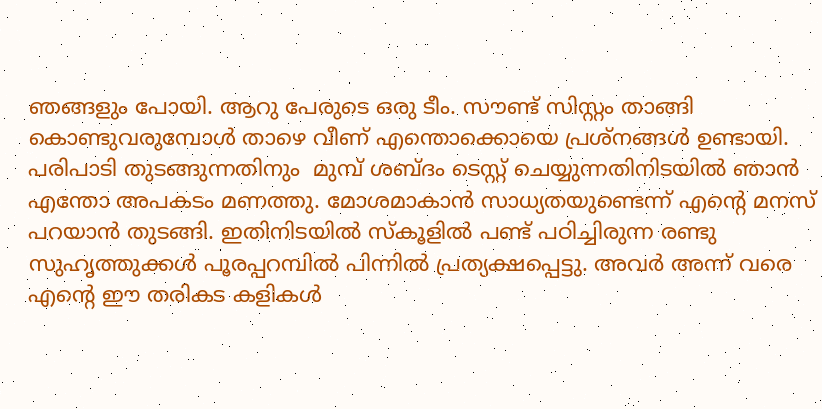ഞങ്ങളും പോയി. ആറു പേരുടെ ഒരു ടീം. സൗണ്ട് സിസ്റ്റം താങ്ങി കൊണ്ടുവരുമ്പോൾ താഴെ വീണ് എന്തൊക്കൊയെ പ്രശ്നങ്ങൾ ഉണ്ടായി. പരിപാടി തുടങ്ങുന്നതിനും  മുമ്പ് ശബ്ദം ടെസ്റ്റ് ചെയ്യുന്നതിനിടയിൽ ഞാൻ എന്തോ അപകടം മണത്തു. മോശമാകാൻ സാധ്യതയുണ്ടെന്ന് എന്റെ മനസ് പറയാൻ തുടങ്ങി. ഇതിനിടയിൽ സ്കൂളിൽ പണ്ട് പഠിച്ചിരുന്ന രണ്ടു സുഹൃത്തുക്കൾ പൂരപ്പറമ്പിൽ പിന്നിൽ പ്രത്യക്ഷപ്പെട്ടു. അവർ അന്ന് വരെ എന്റെ ഈ തരികട കളികൾ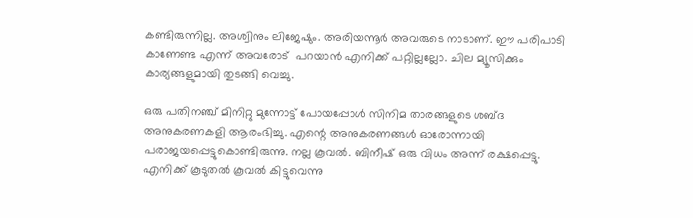കണ്ടിരുന്നില്ല. അശ്വിനും ലിജേഷും. അരിയന്നൂർ അവരുടെ നാടാണ്. ഈ പരിപാടി കാണേണ്ട എന്ന് അവരോട്  പറയാൻ എനിക്ക് പറ്റില്ലല്ലോ. ചില മ്യൂസിക്കും കാര്യങ്ങളുമായി തുടങ്ങി വെച്ചു.

ഒരു പതിനഞ്ച് മിനിറ്റു മുന്നോട്ട് പോയപ്പോൾ സിനിമ താരങ്ങളുടെ ശബ്ദ അനുകരണകളി ആരംഭിച്ചു. എന്റെ അനുകരണങ്ങൾ ഓരോന്നായി പരാജയപ്പെട്ടുകൊണ്ടിരുന്നു. നല്ല കൂവൽ. ബിനീഷ് ഒരു വിധം അന്ന് രക്ഷപ്പെട്ടു. എനിക്ക് കൂടുതൽ കൂവൽ കിട്ടുവെന്നു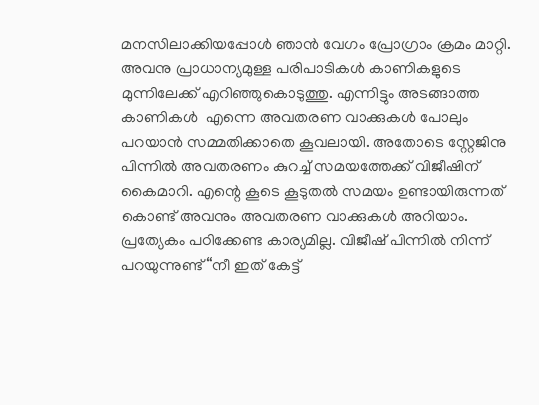മനസിലാക്കിയപ്പോൾ ഞാൻ വേഗം പ്രോഗ്രാം ക്രമം മാറ്റി. അവനു പ്രാധാന്യമുള്ള പരിപാടികൾ കാണികളുടെ മുന്നിലേക്ക് എറിഞ്ഞുകൊടുത്തു. എന്നിട്ടും അടങ്ങാത്ത കാണികൾ  എന്നെ അവതരണ വാക്കുകൾ പോലും പറയാൻ സമ്മതിക്കാതെ കൂവലായി. അതോടെ സ്റ്റേജിനു പിന്നിൽ അവതരണം കുറച്ച് സമയത്തേക്ക് വിജീഷിന് കൈമാറി. എന്റെ കൂടെ കൂടുതൽ സമയം ഉണ്ടായിരുന്നത് കൊണ്ട് അവനും അവതരണ വാക്കുകൾ അറിയാം. പ്രത്യേകം പഠിക്കേണ്ട കാര്യമില്ല. വിജീഷ് പിന്നിൽ നിന്ന് പറയുന്നുണ്ട് “നീ ഇത് കേട്ട്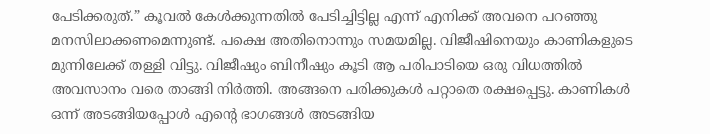പേടിക്കരുത്.” കൂവൽ കേൾക്കുന്നതിൽ പേടിച്ചിട്ടില്ല എന്ന് എനിക്ക് അവനെ പറഞ്ഞു മനസിലാക്കണമെന്നുണ്ട്. പക്ഷെ അതിനൊന്നും സമയമില്ല. വിജീഷിനെയും കാണികളുടെ മുന്നിലേക്ക് തള്ളി വിട്ടു. വിജീഷും ബിനീഷും കൂടി ആ പരിപാടിയെ ഒരു വിധത്തിൽ അവസാനം വരെ താങ്ങി നിർത്തി. അങ്ങനെ പരിക്കുകൾ പറ്റാതെ രക്ഷപ്പെട്ടു. കാണികൾ ഒന്ന് അടങ്ങിയപ്പോൾ എന്റെ ഭാഗങ്ങൾ അടങ്ങിയ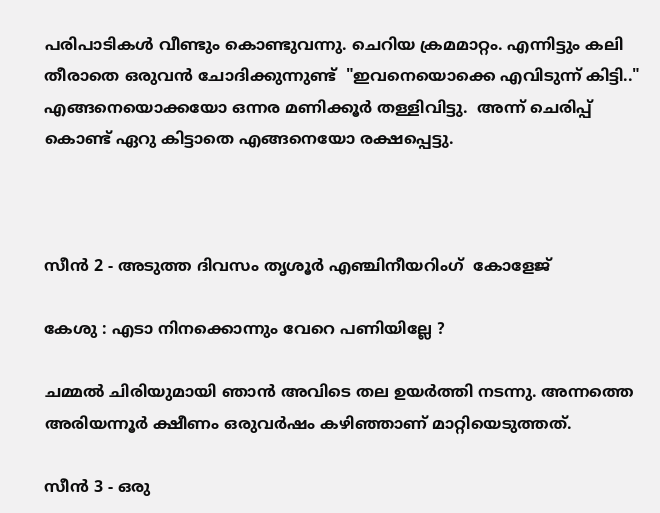പരിപാടികൾ വീണ്ടും കൊണ്ടുവന്നു. ചെറിയ ക്രമമാറ്റം. എന്നിട്ടും കലി തീരാതെ ഒരുവൻ ചോദിക്കുന്നുണ്ട്  "ഇവനെയൊക്കെ എവിടുന്ന് കിട്ടി.." എങ്ങനെയൊക്കയോ ഒന്നര മണിക്കൂർ തള്ളിവിട്ടു.  അന്ന് ചെരിപ്പ് കൊണ്ട് ഏറു കിട്ടാതെ എങ്ങനെയോ രക്ഷപ്പെട്ടു.



സീൻ 2 - അടുത്ത ദിവസം തൃശൂർ എഞ്ചിനീയറിംഗ്  കോളേജ്

കേശു : എടാ നിനക്കൊന്നും വേറെ പണിയില്ലേ ?

ചമ്മൽ ചിരിയുമായി ഞാൻ അവിടെ തല ഉയർത്തി നടന്നു. അന്നത്തെ അരിയന്നൂർ ക്ഷീണം ഒരുവർഷം കഴിഞ്ഞാണ് മാറ്റിയെടുത്തത്.

സീൻ 3 - ഒരു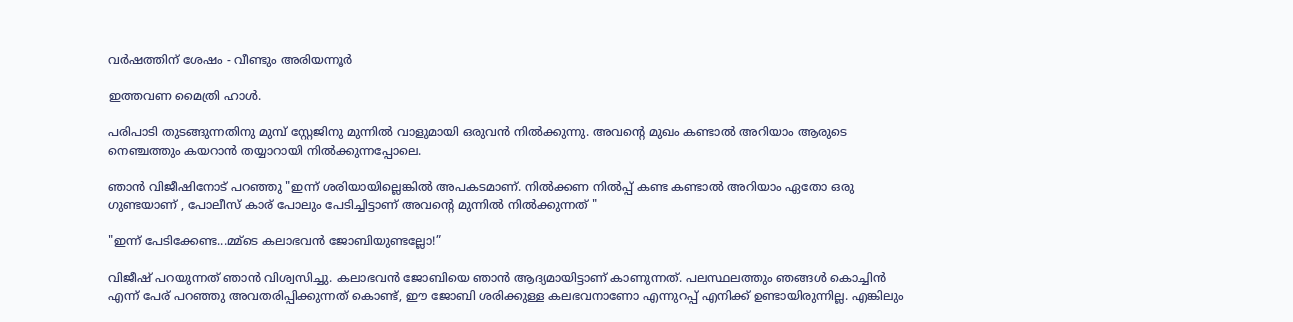വർഷത്തിന് ശേഷം - വീണ്ടും അരിയന്നൂർ

ഇത്തവണ മൈത്രി ഹാൾ.

പരിപാടി തുടങ്ങുന്നതിനു മുമ്പ് സ്റ്റേജിനു മുന്നിൽ വാളുമായി ഒരുവൻ നിൽക്കുന്നു. അവന്റെ മുഖം കണ്ടാൽ അറിയാം ആരുടെ നെഞ്ചത്തും കയറാൻ തയ്യാറായി നിൽക്കുന്നപ്പോലെ.

ഞാൻ വിജീഷിനോട് പറഞ്ഞു "ഇന്ന് ശരിയായില്ലെങ്കിൽ അപകടമാണ്. നിൽക്കണ നിൽപ്പ് കണ്ട കണ്ടാൽ അറിയാം ഏതോ ഒരു ഗുണ്ടയാണ്‌ , പോലീസ് കാര് പോലും പേടിച്ചിട്ടാണ് അവന്റെ മുന്നിൽ നിൽക്കുന്നത് "

"ഇന്ന് പേടിക്കേണ്ട...മ്മ്‌ടെ കലാഭവൻ ജോബിയുണ്ടല്ലോ!”

വിജീഷ് പറയുന്നത് ഞാൻ വിശ്വസിച്ചു. കലാഭവൻ ജോബിയെ ഞാൻ ആദ്യമായിട്ടാണ് കാണുന്നത്. പലസ്ഥലത്തും ഞങ്ങൾ കൊച്ചിൻ എന്ന് പേര് പറഞ്ഞു അവതരിപ്പിക്കുന്നത് കൊണ്ട്, ഈ ജോബി ശരിക്കുള്ള കലഭവനാണോ എന്നുറപ്പ് എനിക്ക് ഉണ്ടായിരുന്നില്ല. എങ്കിലും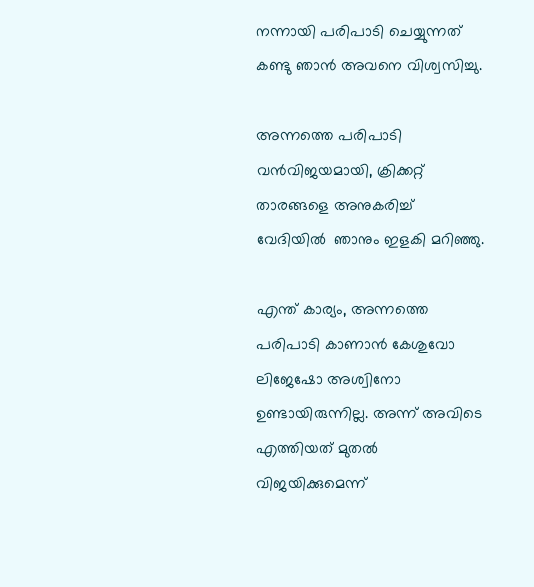നന്നായി പരിപാടി ചെയ്യുന്നത് കണ്ടു ഞാൻ അവനെ വിശ്വസിച്ചു.

അന്നത്തെ പരിപാടി വൻവിജയമായി, ക്രിക്കറ്റ് താരങ്ങളെ അനുകരിച്ച് വേദിയിൽ  ഞാനും ഇളകി മറിഞ്ഞു.

എന്ത് കാര്യം, അന്നത്തെ പരിപാടി കാണാൻ കേശുവോ ലിജേഷോ അശ്വിനോ ഉണ്ടായിരുന്നില്ല. അന്ന് അവിടെ എത്തിയത് മുതൽ വിജയിക്കുമെന്ന്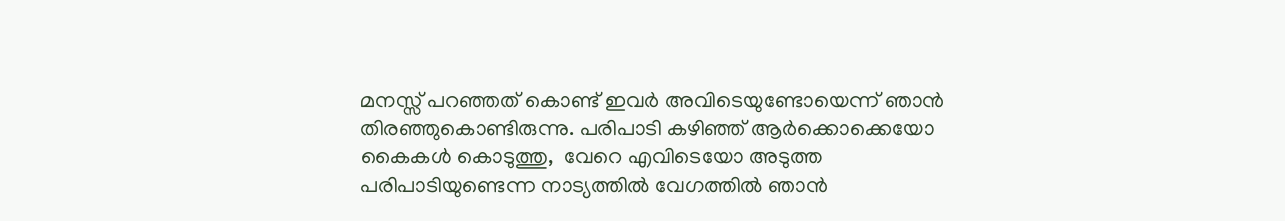മനസ്സ് പറഞ്ഞത് കൊണ്ട് ഇവർ അവിടെയുണ്ടോയെന്ന് ഞാൻ തിരഞ്ഞുകൊണ്ടിരുന്നു. പരിപാടി കഴിഞ്ഞ് ആർക്കൊക്കെയോ കൈകൾ കൊടുത്തു,  വേറെ എവിടെയോ അടുത്ത പരിപാടിയുണ്ടെന്ന നാട്യത്തിൽ വേഗത്തിൽ ഞാൻ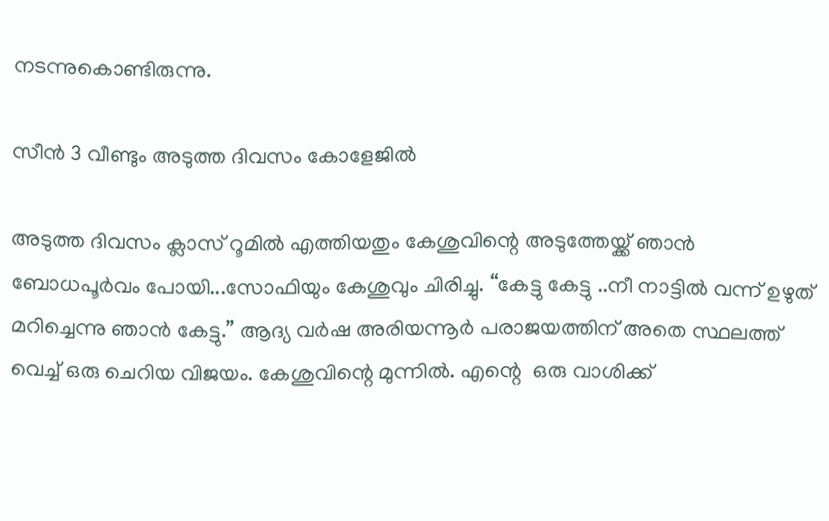നടന്നുകൊണ്ടിരുന്നു.

സീൻ 3 വീണ്ടും അടുത്ത ദിവസം കോളേജിൽ

അടുത്ത ദിവസം ക്ലാസ് റൂമിൽ എത്തിയതും കേശുവിന്റെ അടുത്തേയ്ക്ക് ഞാൻ ബോധപൂർവം പോയി...സോഫിയും കേശുവും ചിരിച്ചു. “കേട്ടു കേട്ടു ..നീ നാട്ടിൽ വന്ന് ഉഴുത് മറിച്ചെന്നു ഞാൻ കേട്ടു.” ആദ്യ വർഷ അരിയന്നൂർ പരാജയത്തിന് അതെ സ്ഥലത്ത് വെച്ച് ഒരു ചെറിയ വിജയം. കേശുവിന്റെ മുന്നിൽ. എന്റെ  ഒരു വാശിക്ക്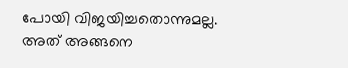പോയി വിജയിച്ചതൊന്നുമല്ല. അത് അങ്ങനെ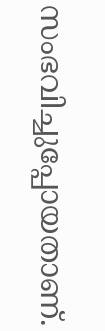സംഭവിച്ചുപ്പോയതാണ്.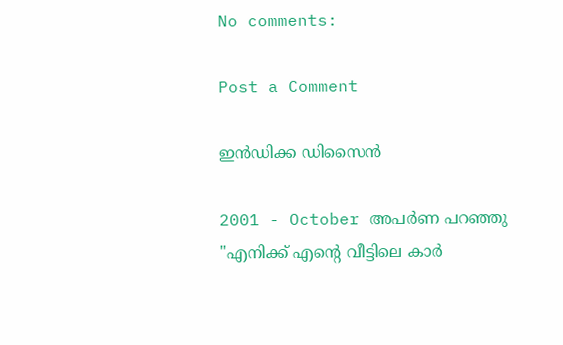No comments:

Post a Comment

ഇൻഡിക്ക ഡിസൈൻ

2001 - October അപർണ പറഞ്ഞു "എനിക്ക് എന്റെ വീട്ടിലെ കാർ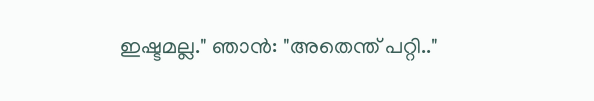ഇഷ്ടമല്ല." ഞാൻ: "അതെന്ത് പറ്റി.."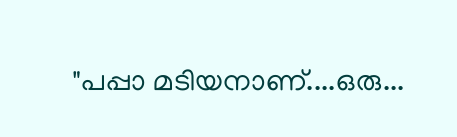"പപ്പാ മടിയനാണ്....ഒരു...